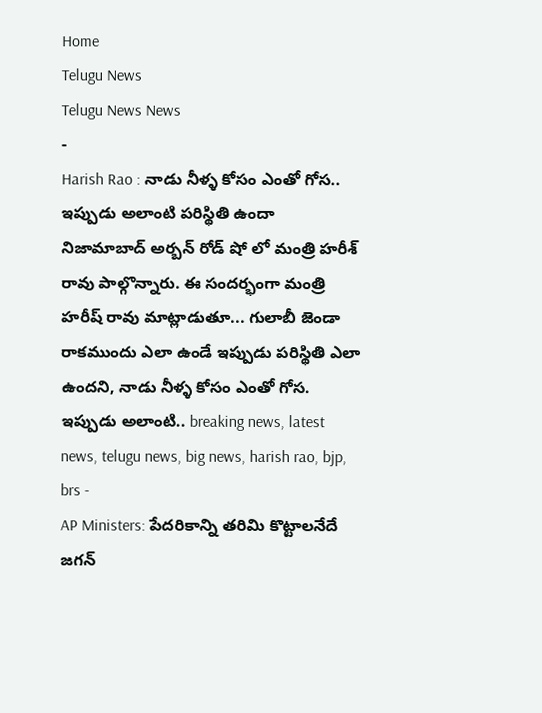Home
Telugu News
Telugu News News
-
Harish Rao : నాడు నీళ్ళ కోసం ఎంతో గోస.. ఇప్పుడు అలాంటి పరిస్థితి ఉందా
నిజామాబాద్ అర్బన్ రోడ్ షో లో మంత్రి హరీశ్ రావు పాల్గొన్నారు. ఈ సందర్భంగా మంత్రి హరీష్ రావు మాట్లాడుతూ... గులాబీ జెండా రాకముందు ఎలా ఉండే ఇప్పుడు పరిస్థితి ఎలా ఉందని, నాడు నీళ్ళ కోసం ఎంతో గోస. ఇప్పుడు అలాంటి.. breaking news, latest news, telugu news, big news, harish rao, bjp, brs -
AP Ministers: పేదరికాన్ని తరిమి కొట్టాలనేదే జగన్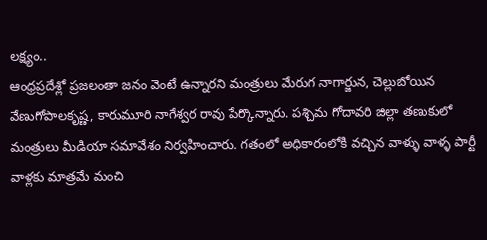లక్ష్యం..
ఆంధ్రప్రదేశ్లో ప్రజలంతా జనం వెంటే ఉన్నారని మంత్రులు మేరుగ నాగార్జున, చెల్లుబోయిన వేణుగోపాలకృష్ణ, కారుమూరి నాగేశ్వర రావు పేర్కొన్నారు. పశ్చిమ గోదావరి జిల్లా తణుకులో మంత్రులు మీడియా సమావేశం నిర్వహించారు. గతంలో అధికారంలోకి వచ్చిన వాళ్ళు వాళ్ళ పార్టీ వాళ్లకు మాత్రమే మంచి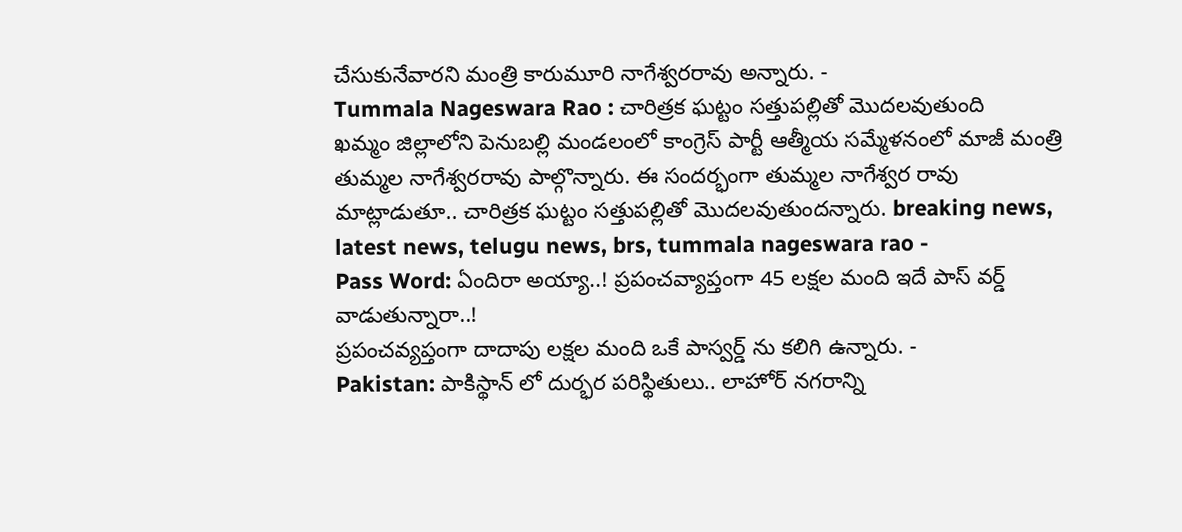చేసుకునేవారని మంత్రి కారుమూరి నాగేశ్వరరావు అన్నారు. -
Tummala Nageswara Rao : చారిత్రక ఘట్టం సత్తుపల్లితో మొదలవుతుంది
ఖమ్మం జిల్లాలోని పెనుబల్లి మండలంలో కాంగ్రెస్ పార్టీ ఆత్మీయ సమ్మేళనంలో మాజీ మంత్రి తుమ్మల నాగేశ్వరరావు పాల్గొన్నారు. ఈ సందర్భంగా తుమ్మల నాగేశ్వర రావు మాట్లాడుతూ.. చారిత్రక ఘట్టం సత్తుపల్లితో మొదలవుతుందన్నారు. breaking news, latest news, telugu news, brs, tummala nageswara rao -
Pass Word: ఏందిరా అయ్యా..! ప్రపంచవ్యాప్తంగా 45 లక్షల మంది ఇదే పాస్ వర్డ్ వాడుతున్నారా..!
ప్రపంచవ్యప్తంగా దాదాపు లక్షల మంది ఒకే పాస్వర్డ్ ను కలిగి ఉన్నారు. -
Pakistan: పాకిస్థాన్ లో దుర్భర పరిస్థితులు.. లాహోర్ నగరాన్ని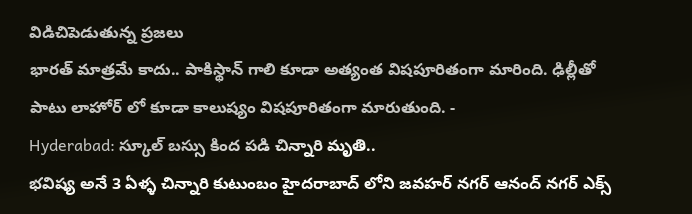విడిచిపెడుతున్న ప్రజలు
భారత్ మాత్రమే కాదు.. పాకిస్థాన్ గాలి కూడా అత్యంత విషపూరితంగా మారింది. ఢిల్లీతో పాటు లాహోర్ లో కూడా కాలుష్యం విషపూరితంగా మారుతుంది. -
Hyderabad: స్కూల్ బస్సు కింద పడి చిన్నారి మృతి..
భవిష్య అనే 3 ఏళ్ళ చిన్నారి కుటుంబం హైదరాబాద్ లోని జవహర్ నగర్ ఆనంద్ నగర్ ఎక్స్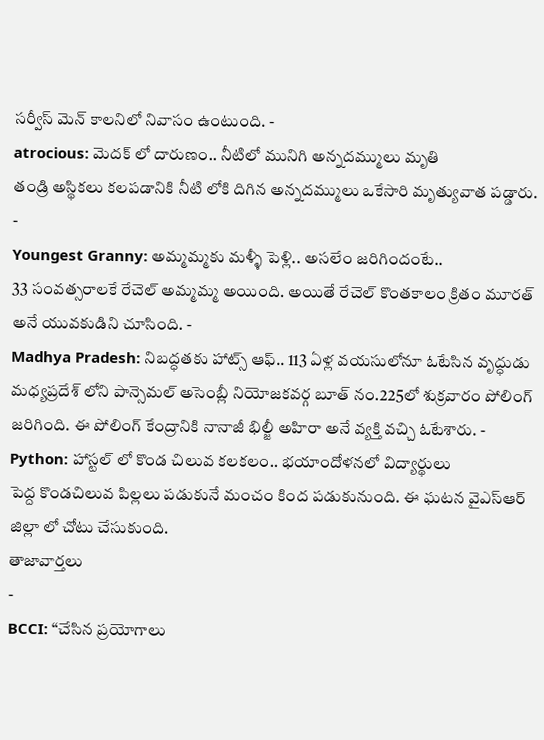సర్వీస్ మెన్ కాలనిలో నివాసం ఉంటుంది. -
atrocious: మెదక్ లో దారుణం.. నీటిలో మునిగి అన్నదమ్ములు మృతి
తండ్రి అస్థికలు కలపడానికి నీటి లోకి దిగిన అన్నదమ్ములు ఒకేసారి మృత్యువాత పడ్డారు. -
Youngest Granny: అమ్మమ్మకు మళ్ళీ పెళ్లి.. అసలేం జరిగిందంటే..
33 సంవత్సరాలకే రేచెల్ అమ్మమ్మ అయింది. అయితే రేచెల్ కొంతకాలం క్రితం మూరత్ అనే యువకుడిని చూసింది. -
Madhya Pradesh: నిబద్ధతకు హాట్స్ ఆఫ్.. 113 ఏళ్ల వయసులోనూ ఓటేసిన వృద్ధుడు
మధ్యప్రదేశ్ లోని పాన్సెమల్ అసెంబ్లీ నియోజకవర్గ బూత్ నం.225లో శుక్రవారం పోలింగ్ జరిగింది. ఈ పోలింగ్ కేంద్రానికి నానాజీ భిల్జీ అహిరా అనే వ్యక్తి వచ్చి ఓటేశారు. -
Python: హాస్టల్ లో కొండ చిలువ కలకలం.. భయాందోళనలో విద్యార్థులు
పెద్ద కొండచిలువ పిల్లలు పడుకునే మంచం కింద పడుకునుంది. ఈ ఘటన వైఎస్ఆర్ జిల్లా లో చోటు చేసుకుంది.
తాజావార్తలు
-
BCCI: “చేసిన ప్రయోగాలు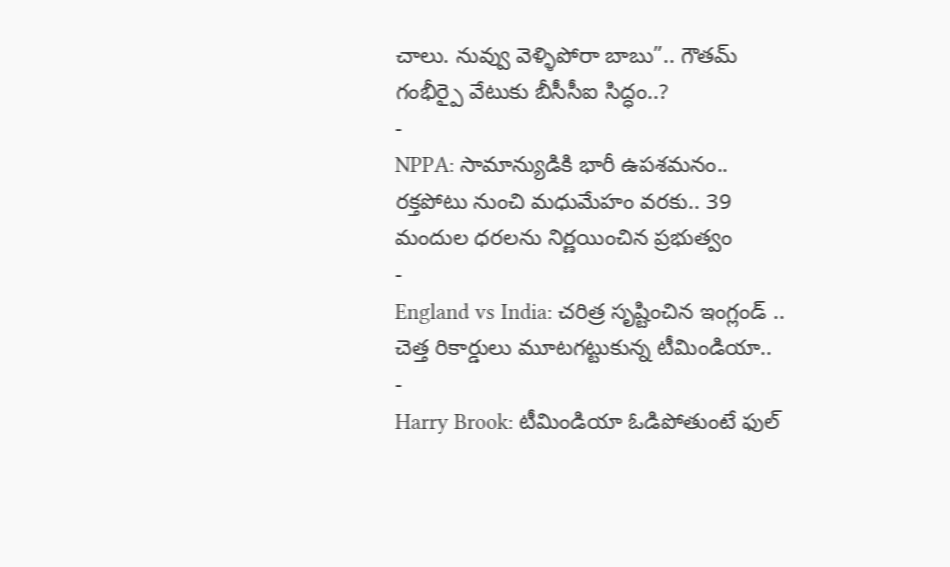చాలు. నువ్వు వెళ్ళిపోరా బాబు”.. గౌతమ్ గంభీర్పై వేటుకు బీసీసీఐ సిద్ధం..?
-
NPPA: సామాన్యుడికి భారీ ఉపశమనం.. రక్తపోటు నుంచి మధుమేహం వరకు.. 39 మందుల ధరలను నిర్ణయించిన ప్రభుత్వం
-
England vs India: చరిత్ర సృష్టించిన ఇంగ్లండ్ .. చెత్త రికార్డులు మూటగట్టుకున్న టీమిండియా..
-
Harry Brook: టీమిండియా ఓడిపోతుంటే ఫుల్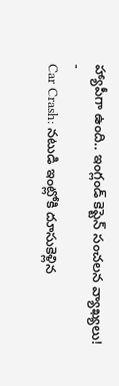హ్యాపీగా ఉంది.. ఇంగ్లండ్ కెప్టెన్ సంచలన వ్యాఖ్యలు!
-
Car Crash: నటుడి ఇంట్లోకి దూసుకెళ్లిన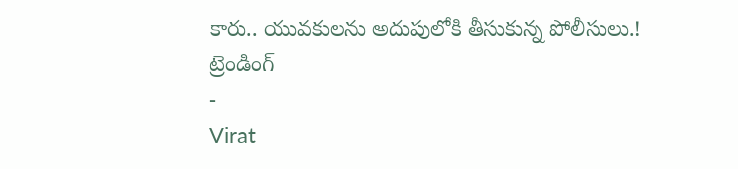కారు.. యువకులను అదుపులోకి తీసుకున్న పోలీసులు.!
ట్రెండింగ్
-
Virat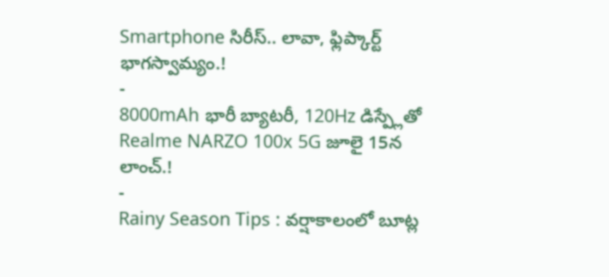Smartphone సిరీస్.. లావా, ఫ్లిప్కార్ట్ భాగస్వామ్యం.!
-
8000mAh భారీ బ్యాటరీ, 120Hz డిస్ప్లేతో Realme NARZO 100x 5G జూలై 15న లాంచ్.!
-
Rainy Season Tips : వర్షాకాలంలో బూట్ల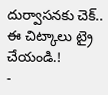దుర్వాసనకు చెక్.. ఈ చిట్కాలు ట్రై చేయండి.!
-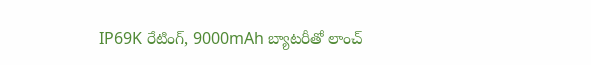IP69K రేటింగ్, 9000mAh బ్యాటరీతో లాంచ్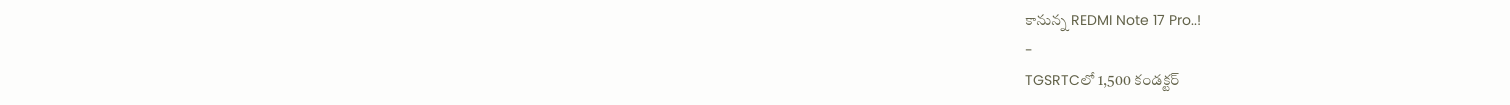కానున్న REDMI Note 17 Pro..!
-
TGSRTCలో 1,500 కండక్టర్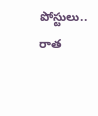పోస్టులు.. రాత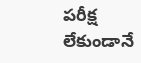పరీక్ష లేకుండానే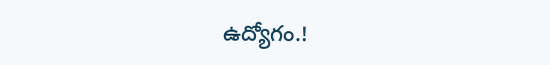ఉద్యోగం.!